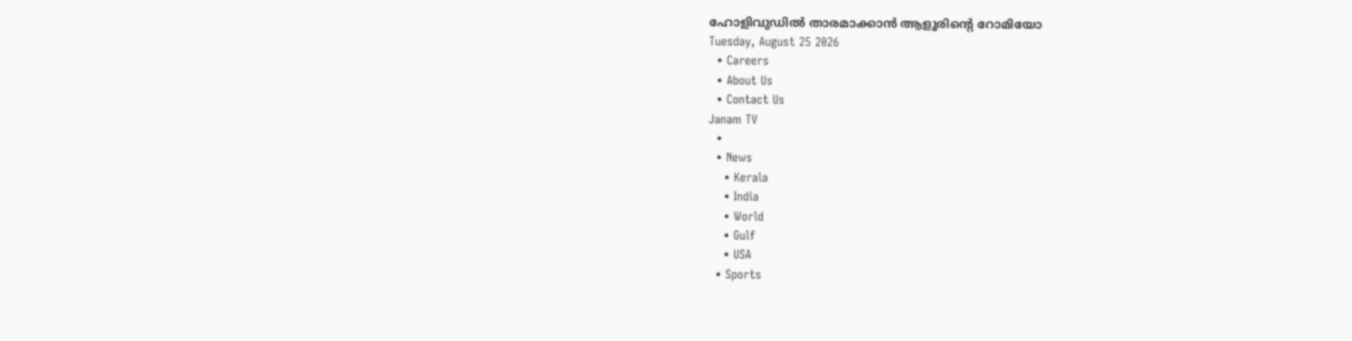ഹോളിവുഡിൽ താരമാക്കാൻ ആളൂരിന്റെ റോമിയോ
Tuesday, August 25 2026
  • Careers
  • About Us
  • Contact Us
Janam TV
  •
  • News
    • Kerala
    • India
    • World
    • Gulf
    • USA
  • Sports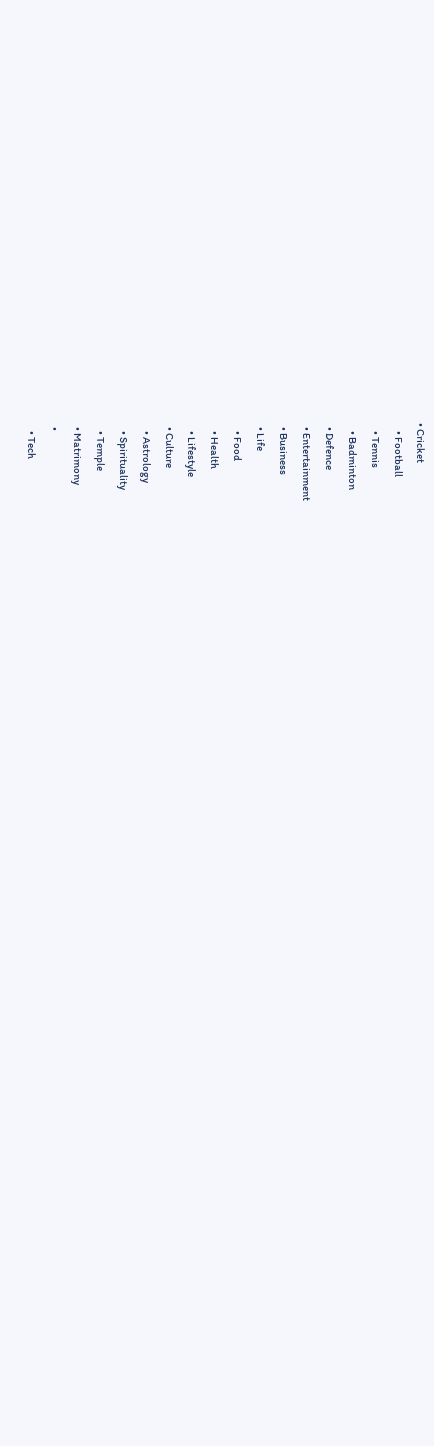• Cricket
    • Football
    • Tennis
    • Badminton
  • Defence
  • Entertainment
  • Business
  • Life
    • Food
    • Health
    • Lifestyle
  • Culture
    • Astrology
    • Spirituality
    • Temple
  • Matrimony
  •
    • Tech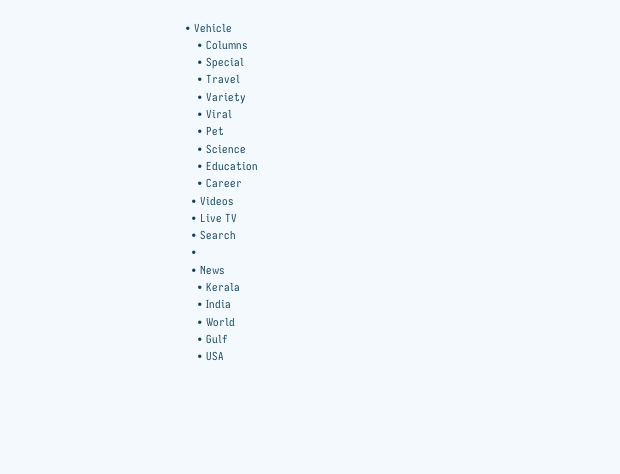• Vehicle
    • Columns
    • Special
    • Travel
    • Variety
    • Viral
    • Pet
    • Science
    • Education
    • Career
  • Videos
  • Live TV
  • Search
  •
  • News
    • Kerala
    • India
    • World
    • Gulf
    • USA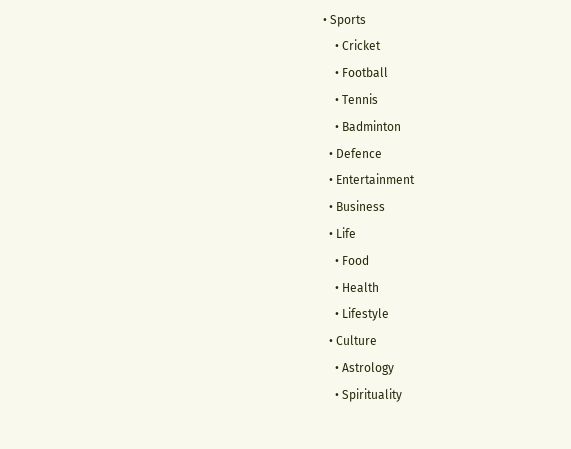• Sports
    • Cricket
    • Football
    • Tennis
    • Badminton
  • Defence
  • Entertainment
  • Business
  • Life
    • Food
    • Health
    • Lifestyle
  • Culture
    • Astrology
    • Spirituality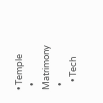• Temple
  • Matrimony
  •
    • Tech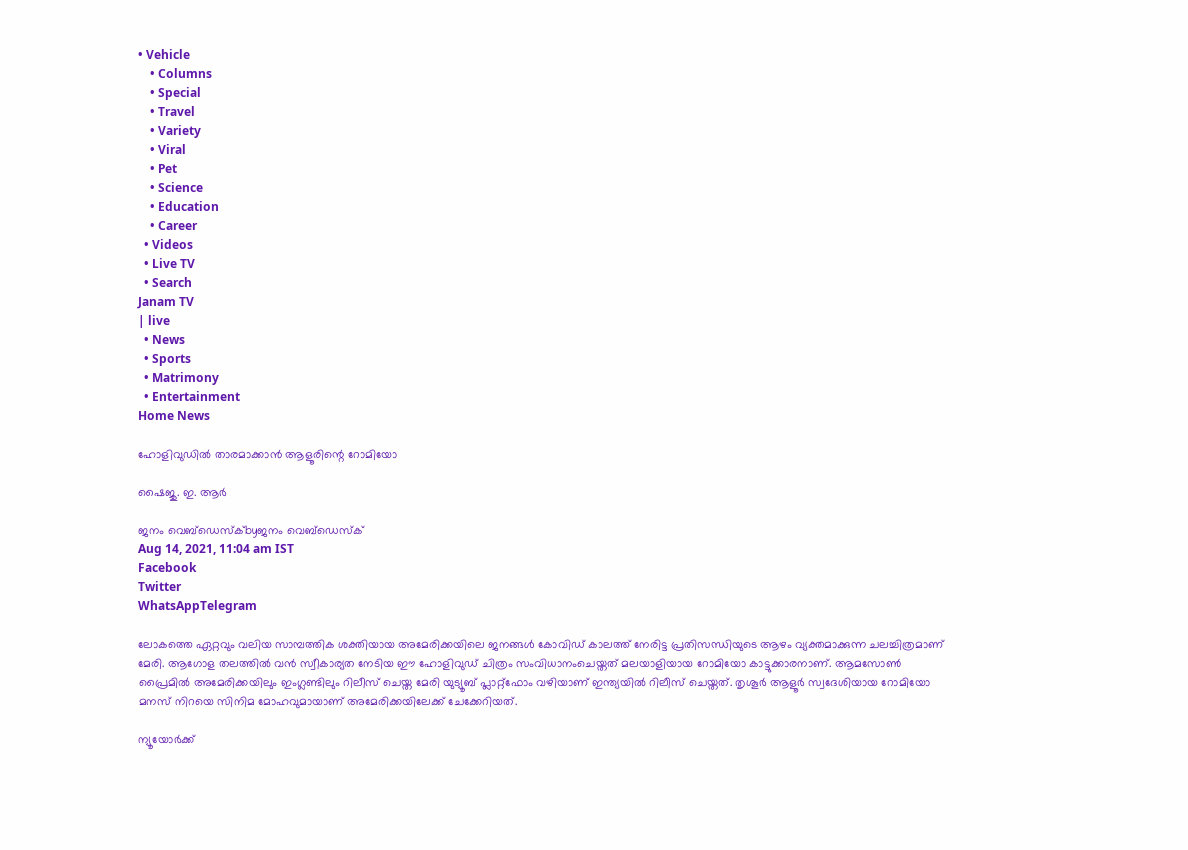• Vehicle
    • Columns
    • Special
    • Travel
    • Variety
    • Viral
    • Pet
    • Science
    • Education
    • Career
  • Videos
  • Live TV
  • Search
Janam TV
| live
  • News
  • Sports
  • Matrimony
  • Entertainment
Home News

ഹോളിവുഡിൽ താരമാക്കാൻ ആളൂരിന്റെ റോമിയോ

ഷൈജു. ഇ. ആർ

ജനം വെബ്‌ഡെസ്ക്byജനം വെബ്‌ഡെസ്ക്
Aug 14, 2021, 11:04 am IST
Facebook
Twitter
WhatsAppTelegram

ലോകത്തെ ഏറ്റവും വലിയ സാമ്പത്തിക ശക്തിയായ അമേരിക്കയിലെ ജനങ്ങൾ കോവിഡ് കാലത്ത് നേരിട്ട പ്രതിസന്ധിയുടെ ആഴം വ്യക്തമാക്കുന്ന ചലച്ചിത്രമാണ് മേരി. ആഗോള തലത്തിൽ വൻ സ്വീകാര്യത നേടിയ ഈ ഹോളിവുഡ് ചിത്രം സംവിധാനംചെയ്തത് മലയാളിയായ റോമിയോ കാട്ടുക്കാരനാണ്. ആമസോൺ പ്രൈമിൽ അമേരിക്കയിലും ഇംഗ്ലണ്ടിലും റിലീസ് ചെയ്ത മേരി യുട്യൂബ് പ്ലാറ്റ്‌ഫോം വഴിയാണ് ഇന്ത്യയിൽ റിലീസ് ചെയ്തത്. തൃശൂർ ആളൂർ സ്വദേശിയായ റോമിയോ മനസ് നിറയെ സിനിമ മോഹവുമായാണ് അമേരിക്കയിലേക്ക് ചേക്കേറിയത്.

ന്യൂയോർക്ക്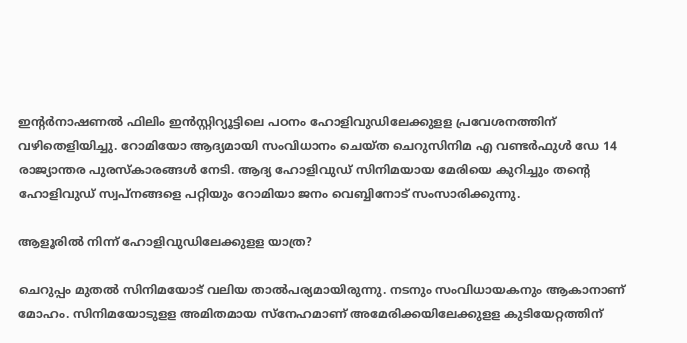ഇന്റർനാഷണൽ ഫിലിം ഇൻസ്റ്റിറ്യൂട്ടിലെ പഠനം ഹോളിവുഡിലേക്കുളള പ്രവേശനത്തിന് വഴിതെളിയിച്ചു. റോമിയോ ആദ്യമായി സംവിധാനം ചെയ്ത ചെറുസിനിമ എ വണ്ടർഫുൾ ഡേ 14 രാജ്യാന്തര പുരസ്‌കാരങ്ങൾ നേടി. ആദ്യ ഹോളിവുഡ് സിനിമയായ മേരിയെ കുറിച്ചും തന്റെ ഹോളിവുഡ് സ്വപ്നങ്ങളെ പറ്റിയും റോമിയാ ജനം വെബ്ബിനോട് സംസാരിക്കുന്നു.

ആളൂരിൽ നിന്ന് ഹോളിവുഡിലേക്കുളള യാത്ര?

ചെറുപ്പം മുതൽ സിനിമയോട് വലിയ താൽപര്യമായിരുന്നു. നടനും സംവിധായകനും ആകാനാണ് മോഹം. സിനിമയോടുളള അമിതമായ സ്നേഹമാണ് അമേരിക്കയിലേക്കുളള കുടിയേറ്റത്തിന്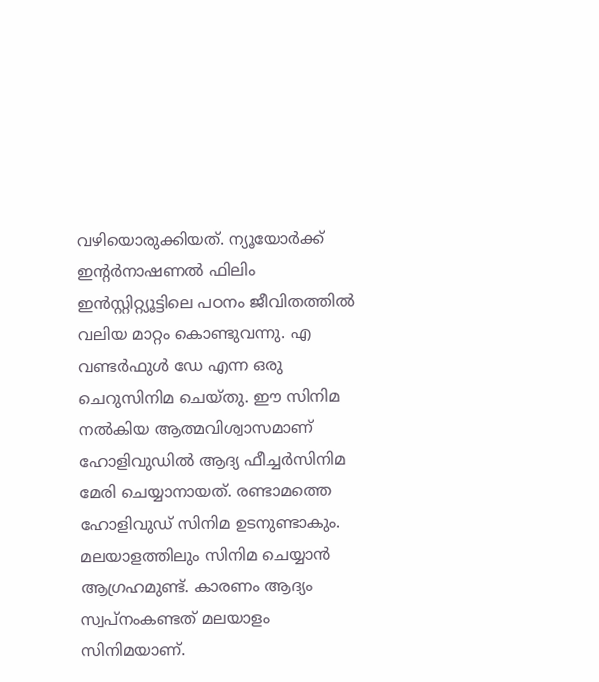വഴിയൊരുക്കിയത്. ന്യൂയോർക്ക് ഇന്റർനാഷണൽ ഫിലിം ഇൻസ്റ്റിറ്റ്യൂട്ടിലെ പഠനം ജീവിതത്തിൽ വലിയ മാറ്റം കൊണ്ടുവന്നു. എ വണ്ടർഫുൾ ഡേ എന്ന ഒരു ചെറുസിനിമ ചെയ്തു. ഈ സിനിമ നൽകിയ ആത്മവിശ്വാസമാണ് ഹോളിവുഡിൽ ആദ്യ ഫീച്ചർസിനിമ മേരി ചെയ്യാനായത്. രണ്ടാമത്തെ ഹോളിവുഡ് സിനിമ ഉടനുണ്ടാകും. മലയാളത്തിലും സിനിമ ചെയ്യാൻ ആഗ്രഹമുണ്ട്. കാരണം ആദ്യം സ്വപ്നംകണ്ടത് മലയാളം സിനിമയാണ്.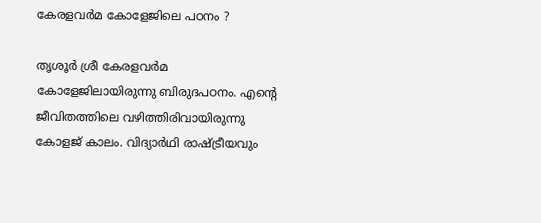കേരളവർമ കോളേജിലെ പഠനം ?

തൃശൂർ ശ്രീ കേരളവർമ കോളേജിലായിരുന്നു ബിരുദപഠനം. എന്റെ ജീവിതത്തിലെ വഴിത്തിരിവായിരുന്നു കോളജ് കാലം. വിദ്യാർഥി രാഷ്‌ട്രീയവും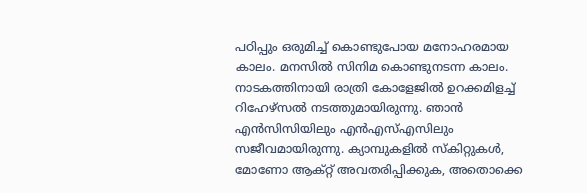പഠിപ്പും ഒരുമിച്ച് കൊണ്ടുപോയ മനോഹരമായ കാലം. മനസിൽ സിനിമ കൊണ്ടുനടന്ന കാലം. നാടകത്തിനായി രാത്രി കോളേജിൽ ഉറക്കമിളച്ച് റിഹേഴ്‌സൽ നടത്തുമായിരുന്നു. ഞാൻ എൻസിസിയിലും എൻഎസ്എസിലും സജീവമായിരുന്നു. ക്യാമ്പുകളിൽ സ്‌കിറ്റുകൾ, മോണോ ആക്റ്റ് അവതരിപ്പിക്കുക, അതൊക്കെ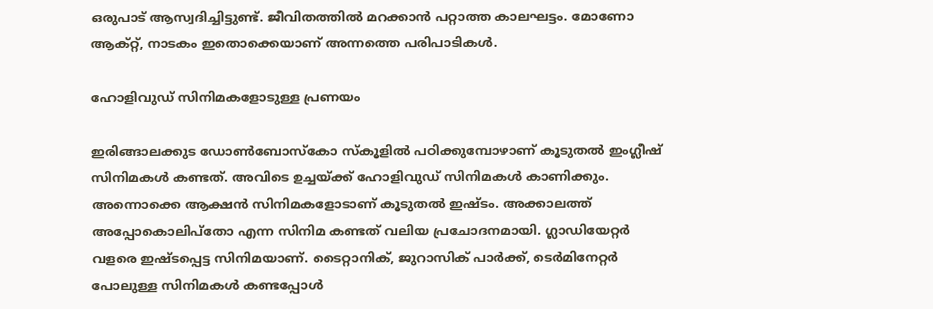ഒരുപാട് ആസ്വദിച്ചിട്ടുണ്ട്. ജീവിതത്തിൽ മറക്കാൻ പറ്റാത്ത കാലഘട്ടം. മോണോ ആക്റ്റ്, നാടകം ഇതൊക്കെയാണ് അന്നത്തെ പരിപാടികൾ.

ഹോളിവുഡ് സിനിമകളോടുള്ള പ്രണയം

ഇരിങ്ങാലക്കുട ഡോൺബോസ്‌കോ സ്‌കൂളിൽ പഠിക്കുമ്പോഴാണ് കൂടുതൽ ഇംഗ്ലീഷ് സിനിമകൾ കണ്ടത്. അവിടെ ഉച്ചയ്‌ക്ക് ഹോളിവുഡ് സിനിമകൾ കാണിക്കും. അന്നൊക്കെ ആക്ഷൻ സിനിമകളോടാണ് കൂടുതൽ ഇഷ്ടം. അക്കാലത്ത് അപ്പോകൊലിപ്‌തോ എന്ന സിനിമ കണ്ടത് വലിയ പ്രചോദനമായി. ഗ്ലാഡിയേറ്റർ വളരെ ഇഷ്ടപ്പെട്ട സിനിമയാണ്. ടൈറ്റാനിക്, ജുറാസിക് പാർക്ക്, ടെർമിനേറ്റർ പോലുള്ള സിനിമകൾ കണ്ടപ്പോൾ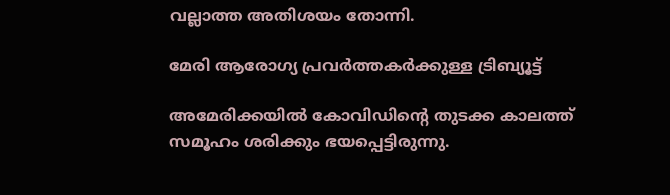വല്ലാത്ത അതിശയം തോന്നി.

മേരി ആരോഗ്യ പ്രവർത്തകർക്കുള്ള ട്രിബ്യൂട്ട്

അമേരിക്കയിൽ കോവിഡിന്റെ തുടക്ക കാലത്ത് സമൂഹം ശരിക്കും ഭയപ്പെട്ടിരുന്നു.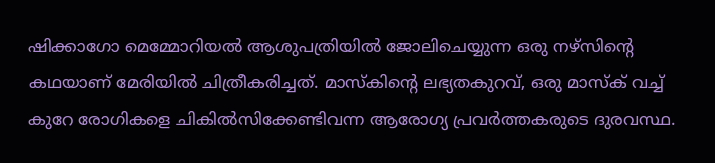ഷിക്കാഗോ മെമ്മോറിയൽ ആശുപത്രിയിൽ ജോലിചെയ്യുന്ന ഒരു നഴ്‌സിന്റെ കഥയാണ് മേരിയിൽ ചിത്രീകരിച്ചത്. മാസ്‌കിന്റെ ലഭ്യതകുറവ്, ഒരു മാസ്‌ക് വച്ച് കുറേ രോഗികളെ ചികിൽസിക്കേണ്ടിവന്ന ആരോഗ്യ പ്രവർത്തകരുടെ ദുരവസ്ഥ.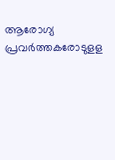ആരോഗ്യ പ്രവർത്തകരോടുളള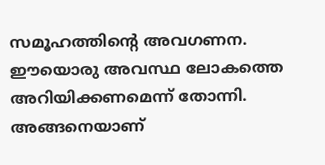സമൂഹത്തിന്റെ അവഗണന. ഈയൊരു അവസ്ഥ ലോകത്തെ അറിയിക്കണമെന്ന് തോന്നി. അങ്ങനെയാണ്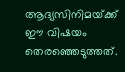ആദ്യസിനിമയ്‌ക്ക് ഈ വിഷയം തെരഞ്ഞെടുത്തത്.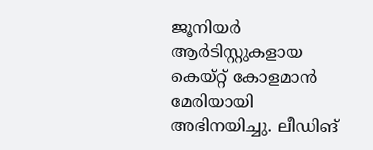ജൂനിയർ ആർടിസ്റ്റുകളായ കെയ്റ്റ് കോളമാൻ മേരിയായി അഭിനയിച്ചു. ലീഡിങ്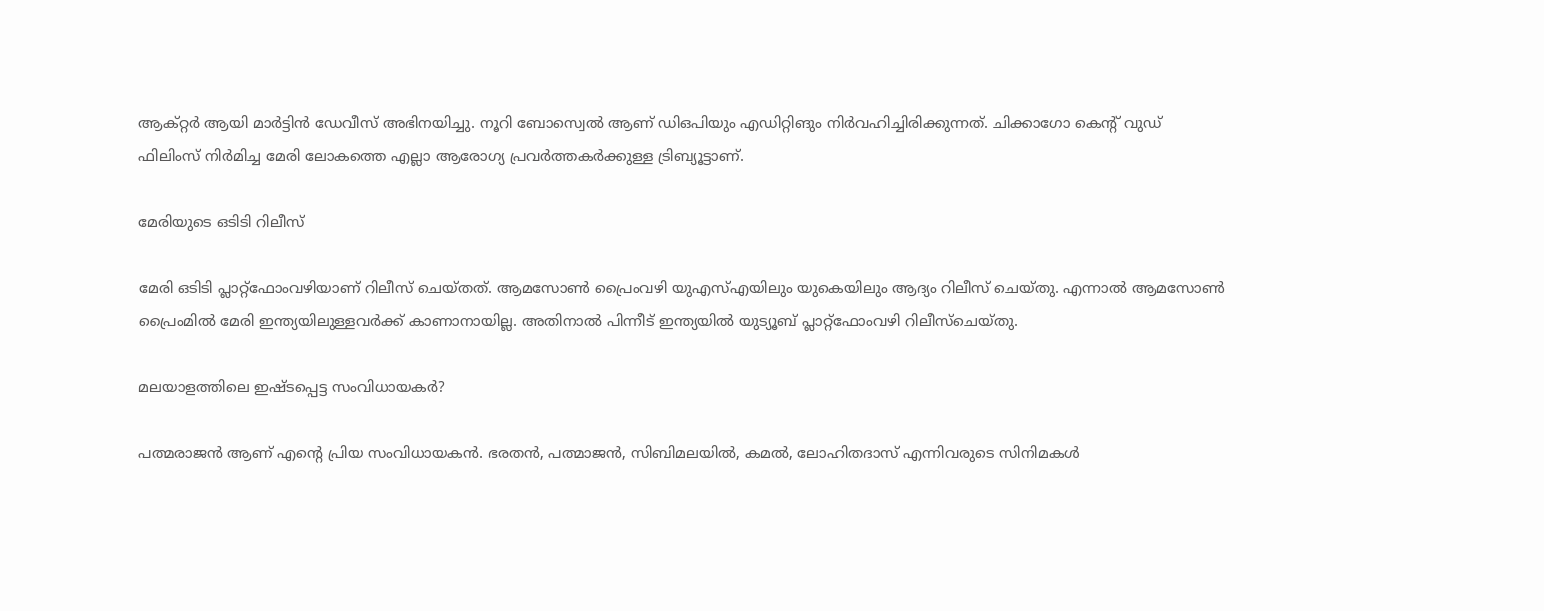ആക്റ്റർ ആയി മാർട്ടിൻ ഡേവീസ് അഭിനയിച്ചു. നൂറി ബോസ്വെൽ ആണ് ഡിഒപിയും എഡിറ്റിങും നിർവഹിച്ചിരിക്കുന്നത്. ചിക്കാഗോ കെന്റ് വുഡ് ഫിലിംസ് നിർമിച്ച മേരി ലോകത്തെ എല്ലാ ആരോഗ്യ പ്രവർത്തകർക്കുള്ള ട്രിബ്യൂട്ടാണ്.

മേരിയുടെ ഒടിടി റിലീസ്

മേരി ഒടിടി പ്ലാറ്റ്‌ഫോംവഴിയാണ് റിലീസ് ചെയ്തത്. ആമസോൺ പ്രൈംവഴി യുഎസ്എയിലും യുകെയിലും ആദ്യം റിലീസ് ചെയ്തു. എന്നാൽ ആമസോൺ പ്രൈംമിൽ മേരി ഇന്ത്യയിലുള്ളവർക്ക് കാണാനായില്ല. അതിനാൽ പിന്നീട് ഇന്ത്യയിൽ യുട്യൂബ് പ്ലാറ്റ്‌ഫോംവഴി റിലീസ്‌ചെയ്തു.

മലയാളത്തിലെ ഇഷ്ടപ്പെട്ട സംവിധായകർ?

പത്മരാജൻ ആണ് എന്റെ പ്രിയ സംവിധായകൻ. ഭരതൻ, പത്മാജൻ, സിബിമലയിൽ, കമൽ, ലോഹിതദാസ് എന്നിവരുടെ സിനിമകൾ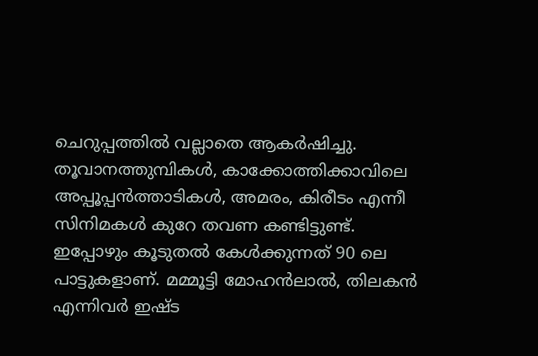ചെറുപ്പത്തിൽ വല്ലാതെ ആകർഷിച്ചു. തൂവാനത്തുമ്പികൾ, കാക്കോത്തിക്കാവിലെ അപ്പൂപ്പൻത്താടികൾ, അമരം, കിരീടം എന്നീ സിനിമകൾ കുറേ തവണ കണ്ടിട്ടുണ്ട്. ഇപ്പോഴും കൂടുതൽ കേൾക്കുന്നത് 90 ലെ പാട്ടുകളാണ്. മമ്മൂട്ടി മോഹൻലാൽ, തിലകൻ എന്നിവർ ഇഷ്ട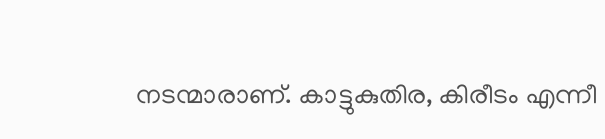നടന്മാരാണ്. കാട്ടുകുതിര, കിരീടം എന്നീ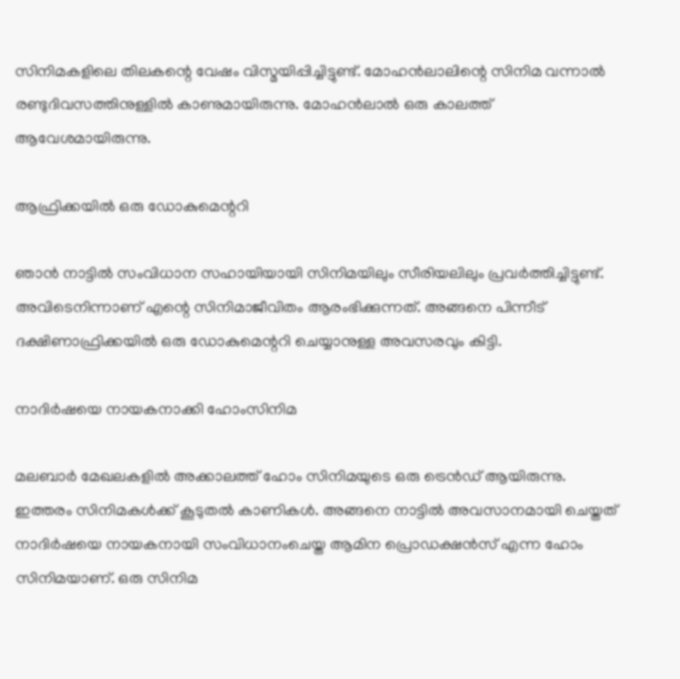സിനിമകളിലെ തിലകന്റെ വേഷം വിസ്മയിപ്പിച്ചിട്ടുണ്ട്. മോഹൻലാലിന്റെ സിനിമ വന്നാൽ രണ്ടുദിവസത്തിനുള്ളിൽ കാണുമായിരുന്നു. മോഹൻലാൽ ഒരു കാലത്ത് ആവേശമായിരുന്നു.

ആഫ്രിക്കയിൽ ഒരു ഡോകുമെന്ററി

ഞാൻ നാട്ടിൽ സംവിധാന സഹായിയായി സിനിമയിലും സീരിയലിലും പ്രവർത്തിച്ചിട്ടുണ്ട്. അവിടെനിന്നാണ് എന്റെ സിനിമാജീവിതം ആരംഭിക്കുന്നത്. അങ്ങനെ പിന്നീട് ദക്ഷിണാഫ്രിക്കയിൽ ഒരു ഡോകുമെന്ററി ചെയ്യാനുള്ള അവസരവും കിട്ടി.

നാദിർഷയെ നായകനാക്കി ഹോംസിനിമ

മലബാർ മേഖലകളിൽ അക്കാലത്ത് ഹോം സിനിമയുടെ ഒരു ട്രെൻഡ് ആയിരുന്നു. ഇത്തരം സിനിമകൾക്ക് കൂടുതൽ കാണികൾ. അങ്ങനെ നാട്ടിൽ അവസാനമായി ചെയ്തത് നാദിർഷയെ നായകനായി സംവിധാനംചെയ്ത ആമിന പ്രൊഡക്ഷൻസ് എന്ന ഹോം സിനിമയാണ്. ഒരു സിനിമ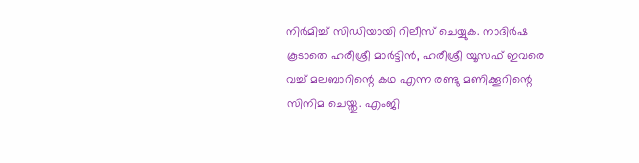നിർമിച്ച് സിഡിയായി റിലീസ് ചെയ്യുക. നാദിർഷ കൂടാതെ ഹരീശ്രീ മാർട്ടിൻ, ഹരീശ്രീ യൂസഫ് ഇവരെ വച്ച് മലബാറിന്റെ കഥ എന്ന രണ്ടു മണിക്കൂറിന്റെ സിനിമ ചെയ്തു. എംജി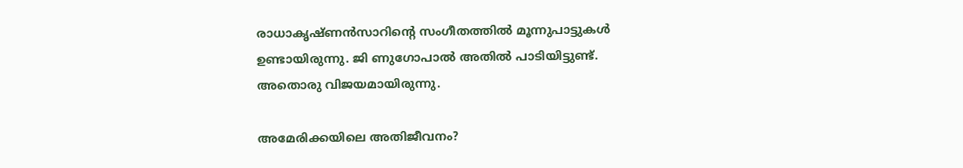രാധാകൃഷ്ണൻസാറിന്റെ സംഗീതത്തിൽ മൂന്നുപാട്ടുകൾ ഉണ്ടായിരുന്നു. ജി ണുഗോപാൽ അതിൽ പാടിയിട്ടുണ്ട്. അതൊരു വിജയമായിരുന്നു.

അമേരിക്കയിലെ അതിജീവനം?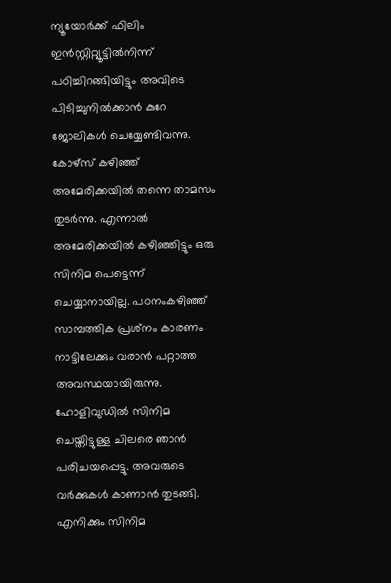ന്യൂയോർക്ക് ഫിലിം ഇൻസ്റ്റിറ്റ്യൂട്ടിൽനിന്ന് പഠിച്ചിറങ്ങിയിട്ടും അവിടെ പിടിച്ചുനിൽക്കാൻ കുറേ ജോലികൾ ചെയ്യേണ്ടിവന്നു. കോഴ്‌സ് കഴിഞ്ഞ് അമേരിക്കയിൽ തന്നെ താമസം തുടർന്നു. എന്നാൽ അമേരിക്കയിൽ കഴിഞ്ഞിട്ടും ഒരു സിനിമ പെട്ടെന്ന് ചെയ്യാനായില്ല. പഠനംകഴിഞ്ഞ് സാമ്പത്തിക പ്രശ്‌നം കാരണം നാട്ടിലേക്കും വരാൻ പറ്റാത്ത അവസ്ഥയായിരുന്നു. ഹോളിവുഡിൽ സിനിമ ചെയ്തിട്ടുള്ള ചിലരെ ഞാൻ പരിചയപ്പെട്ടു. അവരുടെ വർക്കുകൾ കാണാൻ തുടങ്ങി. എനിക്കും സിനിമ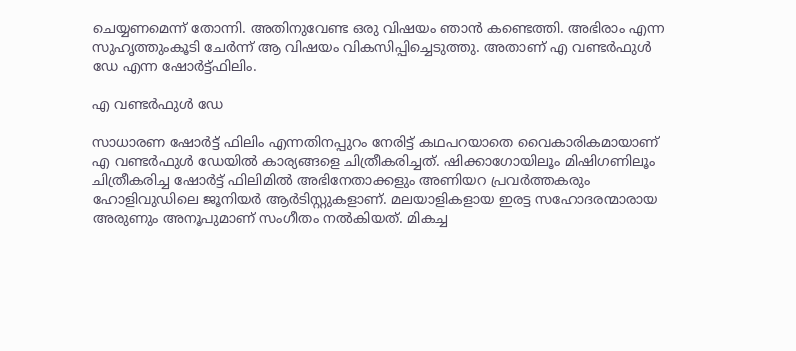ചെയ്യണമെന്ന് തോന്നി. അതിനുവേണ്ട ഒരു വിഷയം ഞാൻ കണ്ടെത്തി. അഭിരാം എന്ന സുഹൃത്തുംകൂടി ചേർന്ന് ആ വിഷയം വികസിപ്പിച്ചെടുത്തു. അതാണ് എ വണ്ടർഫുൾ ഡേ എന്ന ഷോർട്ട്ഫിലിം.

എ വണ്ടർഫുൾ ഡേ

സാധാരണ ഷോർട്ട് ഫിലിം എന്നതിനപ്പുറം നേരിട്ട് കഥപറയാതെ വൈകാരികമായാണ് എ വണ്ടർഫുൾ ഡേയിൽ കാര്യങ്ങളെ ചിത്രീകരിച്ചത്. ഷിക്കാഗോയിലൂം മിഷിഗണിലൂം ചിത്രീകരിച്ച ഷോർട്ട് ഫിലിമിൽ അഭിനേതാക്കളും അണിയറ പ്രവർത്തകരും ഹോളിവുഡിലെ ജൂനിയർ ആർടിസ്റ്റുകളാണ്. മലയാളികളായ ഇരട്ട സഹോദരന്മാരായ അരുണും അനൂപുമാണ് സംഗീതം നൽകിയത്. മികച്ച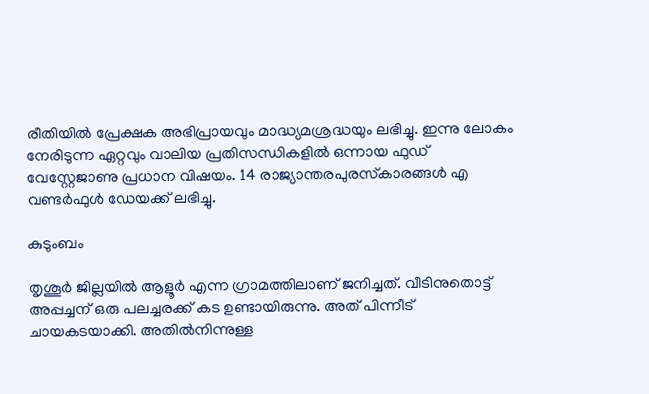രീതിയിൽ പ്രേക്ഷക അഭിപ്രായവും മാദ്ധ്യമശ്രദ്ധയും ലഭിച്ചു. ഇന്നു ലോകം നേരിടുന്ന ഏറ്റവും വാലിയ പ്രതിസന്ധികളിൽ ഒന്നായ ഫുഡ് വേസ്റ്റേജാണു പ്രധാന വിഷയം. 14 രാജ്യാന്തരപുരസ്‌കാരങ്ങൾ എ വണ്ടർഫുൾ ഡേയക്ക് ലഭിച്ചു.

കുടുംബം

തൃശൂർ ജില്ലയിൽ ആളൂർ എന്ന ഗ്രാമത്തിലാണ് ജനിച്ചത്. വീടിനുതൊട്ട് അപ്പച്ചന് ഒരു പലച്ചരക്ക് കട ഉണ്ടായിരുന്നു. അത് പിന്നീട് ചായകടയാക്കി. അതിൽനിന്നുള്ള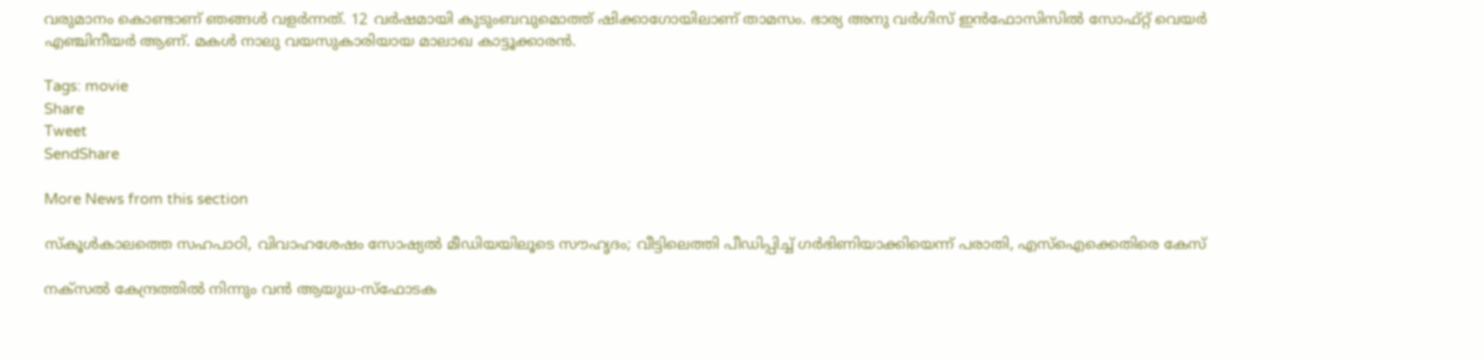വരുമാനം കൊണ്ടാണ് ഞങ്ങൾ വളർന്നത്. 12 വർഷമായി കുടുംബവുമൊത്ത് ഷിക്കാഗോയിലാണ് താമസം. ഭാര്യ അനു വർഗിസ് ഇൻഫോസിസിൽ സോഫ്റ്റ് വെയർ എഞ്ചിനീയർ ആണ്. മകൾ നാലു വയസുകാരിയായ മാലാഖ കാട്ടൂക്കാരൻ.

Tags: movie
Share
Tweet
SendShare

More News from this section

സ്കൂൾകാലത്തെ സഹപാഠി, വിവാഹശേഷം സോഷ്യൽ മീഡിയയിലൂടെ സൗഹൃദം; വീട്ടിലെത്തി പീഡിപ്പിച്ച് ഗർഭിണിയാക്കിയെന്ന് പരാതി, എസ്ഐക്കെതിരെ കേസ്

നക്സൽ കേന്ദ്രത്തിൽ നിന്നും വൻ ആയുധ-സ്ഫോടക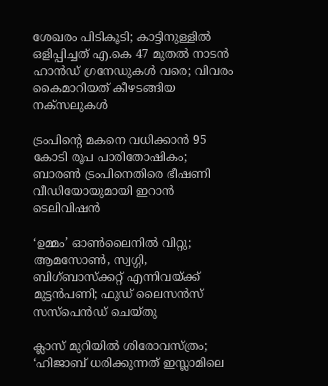ശേഖരം പിടികൂടി; കാട്ടിനുള്ളിൽ ഒളിപ്പിച്ചത് എ.കെ 47 മുതൽ നാടൻ ഹാൻഡ് ഗ്രനേഡുകൾ വരെ; വിവരം കൈമാറിയത് കീഴടങ്ങിയ നക്സലുകൾ

ട്രംപിന്റെ മകനെ വധിക്കാൻ 95 കോടി രൂപ പാരിതോഷികം; ബാരൺ ട്രംപിനെതിരെ ഭീഷണി വീഡിയോയുമായി ഇറാൻ ടെലിവിഷൻ

‘ഉമ്മം’ ഓൺലൈനിൽ വിറ്റു; ആമസോൺ, സ്വഗ്ഗി, ബിഗ്ബാസ്ക്കറ്റ് എന്നിവയ്‌ക്ക് മുട്ടൻപണി; ഫുഡ് ലൈസൻസ് സസ്പെൻഡ് ചെയ്തു

ക്ലാസ് മുറിയിൽ ശിരോവസ്ത്രം; ‘ഹിജാബ് ധരിക്കുന്നത് ഇസ്ലാമിലെ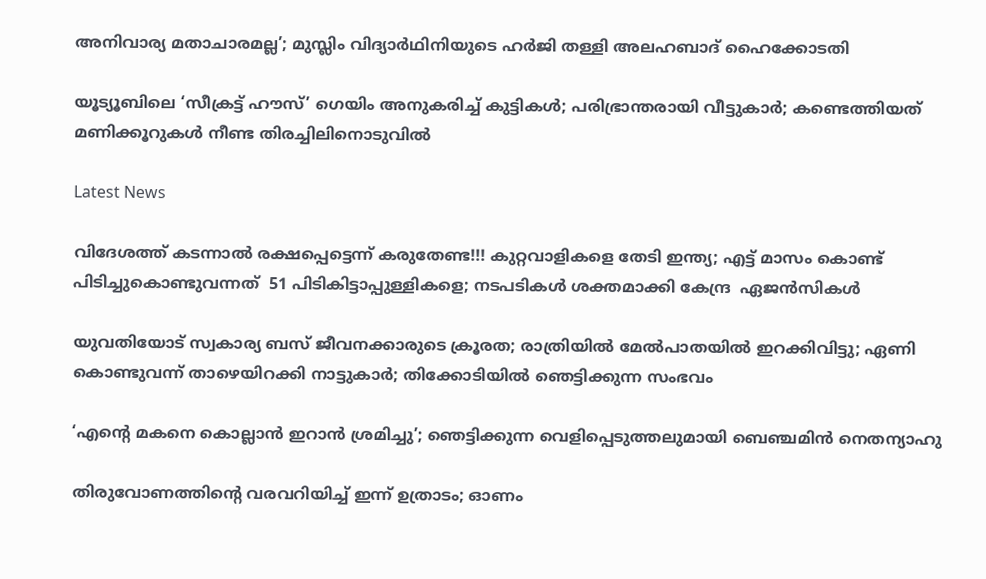അനിവാര്യ മതാചാരമല്ല’; മുസ്ലിം വിദ്യാർഥിനിയുടെ ഹർജി തള്ളി അലഹബാദ് ഹൈക്കോടതി

യൂട്യൂബിലെ ‘സീക്രട്ട് ഹൗസ്’ ഗെയിം അനുകരിച്ച് കുട്ടികൾ; പരിഭ്രാന്തരായി വീട്ടുകാർ; കണ്ടെത്തിയത് മണിക്കൂറുകൾ നീണ്ട തിരച്ചിലിനൊടുവിൽ

Latest News

വിദേശത്ത് കടന്നാൽ രക്ഷപ്പെട്ടെന്ന് കരുതേണ്ട!!! കുറ്റവാളികളെ തേടി ഇന്ത്യ; എട്ട് മാസം കൊണ്ട് പിടിച്ചുകൊണ്ടുവന്നത്  51 പിടികിട്ടാപ്പുള്ളികളെ; നടപടികൾ ശക്തമാക്കി കേന്ദ്ര  ഏജൻസികൾ

യുവതിയോട് സ്വകാര്യ ബസ് ജീവനക്കാരുടെ ക്രൂരത; രാത്രിയിൽ മേൽപാതയിൽ ഇറക്കിവിട്ടു; ഏണി കൊണ്ടുവന്ന് താഴെയിറക്കി നാട്ടുകാർ; തിക്കോടിയിൽ ഞെട്ടിക്കുന്ന സംഭവം

‘എന്റെ മകനെ കൊല്ലാൻ ഇറാൻ ശ്രമിച്ചു’; ഞെട്ടിക്കുന്ന വെളിപ്പെടുത്തലുമായി ബെഞ്ചമിൻ നെതന്യാഹു

തിരുവോണത്തിന്റെ വരവറിയിച്ച് ഇന്ന് ഉത്രാടം; ഓണം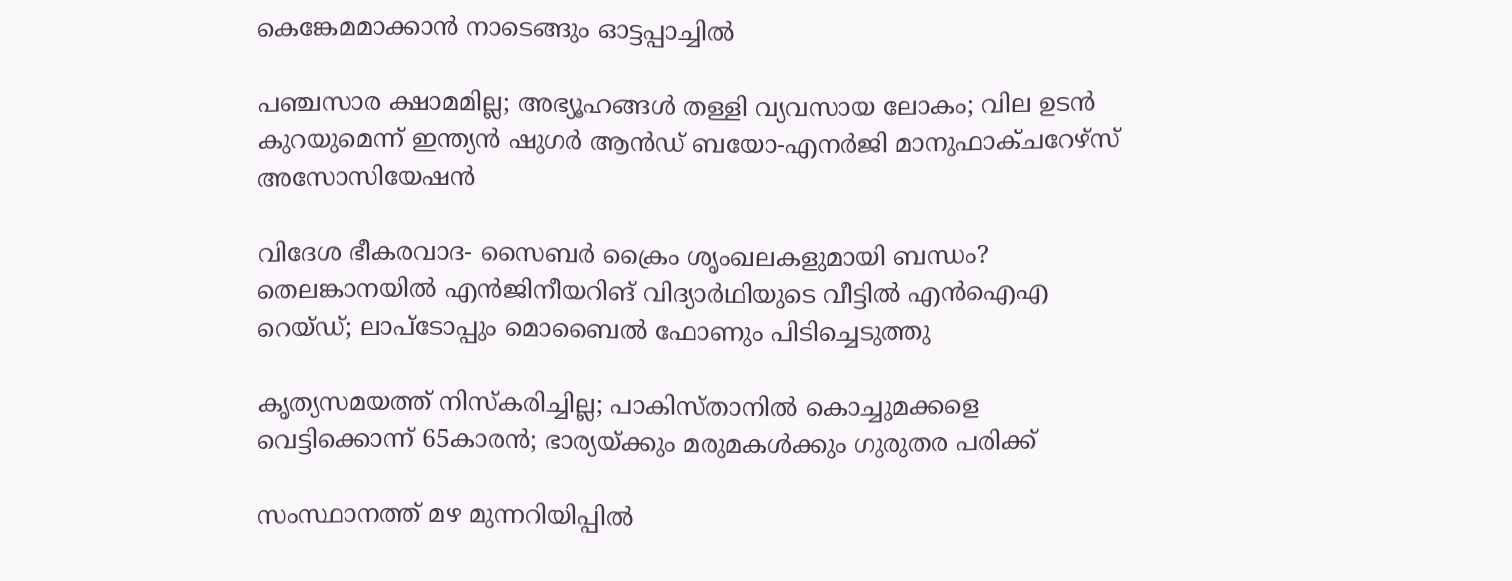കെങ്കേമമാക്കാൻ നാടെങ്ങും ഓട്ടപ്പാച്ചിൽ

പഞ്ചസാര ക്ഷാമമില്ല; അഭ്യൂഹങ്ങൾ തള്ളി വ്യവസായ ലോകം; വില ഉടൻ കുറയുമെന്ന് ഇന്ത്യൻ ഷുഗർ ആൻഡ് ബയോ-എനർജി മാനുഫാക്ചറേഴ്സ് അസോസിയേഷൻ

വിദേശ ഭീകരവാദ- സൈബർ ക്രൈം ശൃംഖലകളുമായി ബന്ധം? തെലങ്കാനയിൽ എൻജിനീയറിങ് വിദ്യാർഥിയുടെ വീട്ടിൽ എൻഐഎ റെയ്ഡ്; ലാപ്ടോപ്പും മൊബൈൽ ഫോണും പിടിച്ചെടുത്തു

കൃത്യസമയത്ത് നിസ്കരിച്ചില്ല; പാകിസ്താനിൽ കൊച്ചുമക്കളെ വെട്ടിക്കൊന്ന് 65കാരൻ; ഭാര്യയ്‌ക്കും മരുമകൾക്കും ഗുരുതര പരിക്ക്

സംസ്ഥാനത്ത് മഴ മുന്നറിയിപ്പിൽ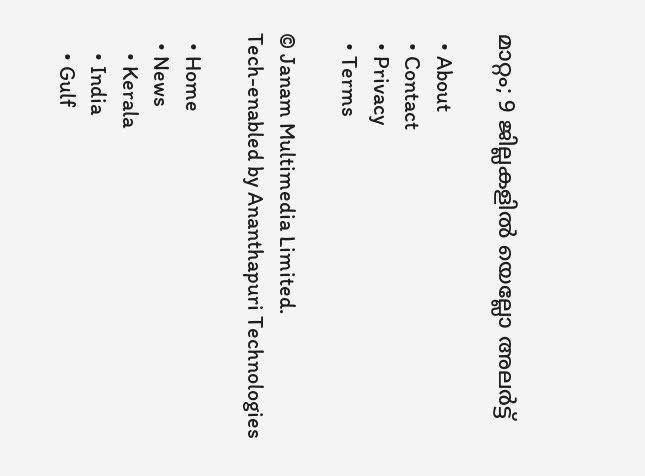മാറ്റം; 9 ജില്ലകളിൽ യെല്ലോ അലർട്ട്

  • About
  • Contact
  • Privacy
  • Terms

© Janam Multimedia Limited.
Tech-enabled by Ananthapuri Technologies

  • Home
  • News
    • Kerala
    • India
    • Gulf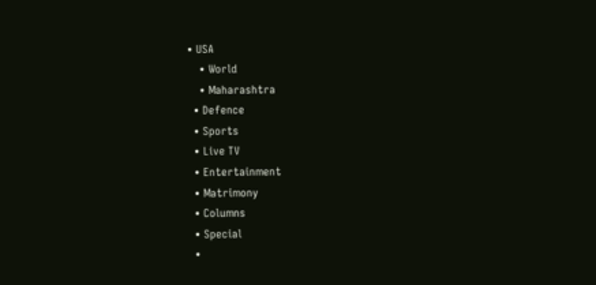• USA
    • World
    • Maharashtra
  • Defence
  • Sports
  • Live TV
  • Entertainment
  • Matrimony
  • Columns
  • Special
  •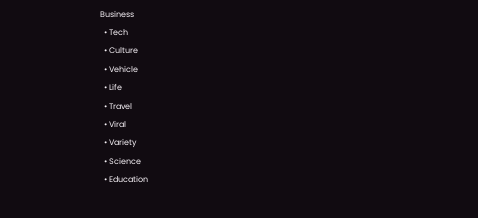Business
  • Tech
  • Culture
  • Vehicle
  • Life
  • Travel
  • Viral
  • Variety
  • Science
  • Education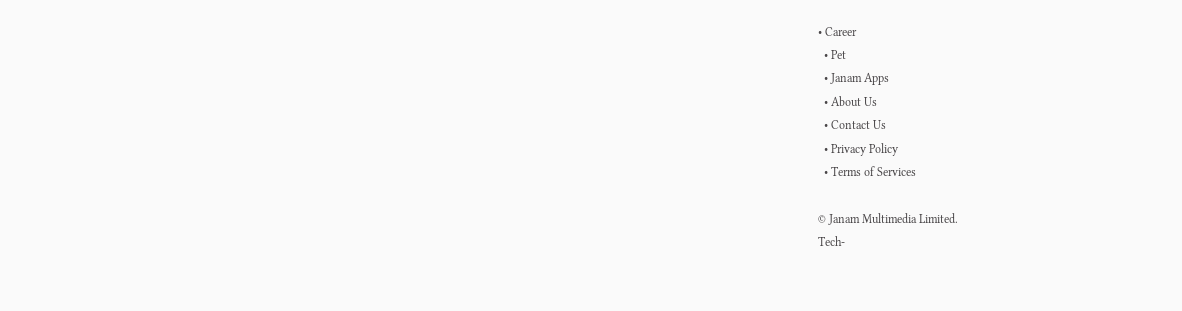• Career
  • Pet
  • Janam Apps
  • About Us
  • Contact Us
  • Privacy Policy
  • Terms of Services

© Janam Multimedia Limited.
Tech-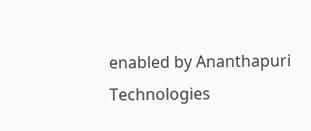enabled by Ananthapuri Technologies